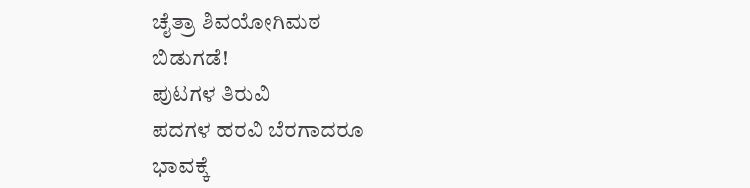ಚೈತ್ರಾ ಶಿವಯೋಗಿಮಠ
ಬಿಡುಗಡೆ!
ಪುಟಗಳ ತಿರುವಿ
ಪದಗಳ ಹರವಿ ಬೆರಗಾದರೂ
ಭಾವಕ್ಕೆ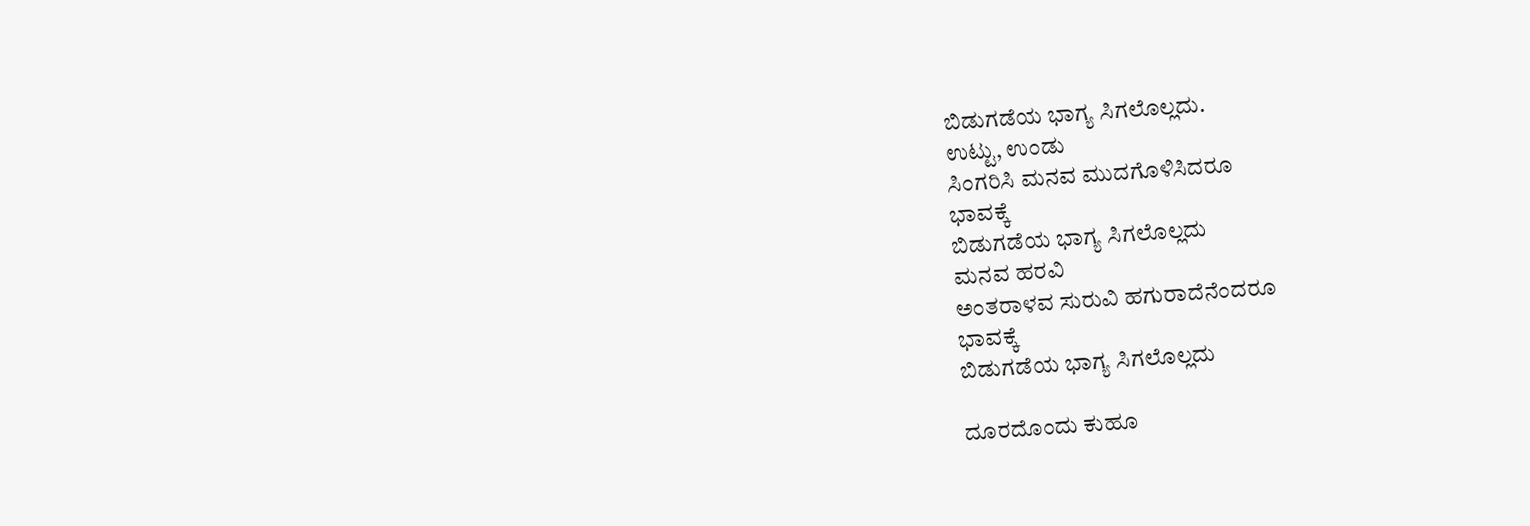ಬಿಡುಗಡೆಯ ಭಾಗ್ಯ ಸಿಗಲೊಲ್ಲದು.
ಉಟ್ಟು, ಉಂಡು
ಸಿಂಗರಿಸಿ ಮನವ ಮುದಗೊಳಿಸಿದರೂ
ಭಾವಕ್ಕೆ
ಬಿಡುಗಡೆಯ ಭಾಗ್ಯ ಸಿಗಲೊಲ್ಲದು
ಮನವ ಹರವಿ
ಅಂತರಾಳವ ಸುರುವಿ ಹಗುರಾದೆನೆಂದರೂ
ಭಾವಕ್ಕೆ
ಬಿಡುಗಡೆಯ ಭಾಗ್ಯ ಸಿಗಲೊಲ್ಲದು

ದೂರದೊಂದು ಕುಹೂ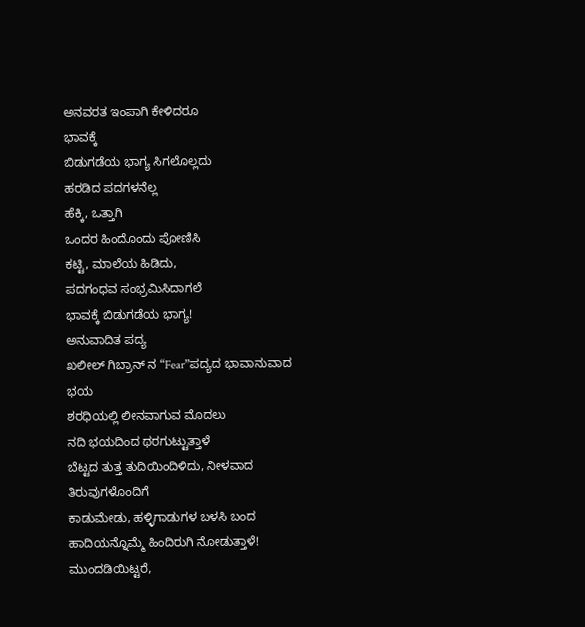ಅನವರತ ಇಂಪಾಗಿ ಕೇಳಿದರೂ
ಭಾವಕ್ಕೆ
ಬಿಡುಗಡೆಯ ಭಾಗ್ಯ ಸಿಗಲೊಲ್ಲದು
ಹರಡಿದ ಪದಗಳನೆಲ್ಲ
ಹೆಕ್ಕಿ, ಒತ್ತಾಗಿ
ಒಂದರ ಹಿಂದೊಂದು ಪೋಣಿಸಿ
ಕಟ್ಟಿ, ಮಾಲೆಯ ಹಿಡಿದು,
ಪದಗಂಧವ ಸಂಭ್ರಮಿಸಿದಾಗಲೆ
ಭಾವಕ್ಕೆ ಬಿಡುಗಡೆಯ ಭಾಗ್ಯ!
ಅನುವಾದಿತ ಪದ್ಯ
ಖಲೀಲ್ ಗಿಬ್ರಾನ್ ನ “Fear”ಪದ್ಯದ ಭಾವಾನುವಾದ
ಭಯ
ಶರಧಿಯಲ್ಲಿ ಲೀನವಾಗುವ ಮೊದಲು
ನದಿ ಭಯದಿಂದ ಥರಗುಟ್ಟುತ್ತಾಳೆ
ಬೆಟ್ಟದ ತುತ್ತ ತುದಿಯಿಂದಿಳಿದು, ನೀಳವಾದ
ತಿರುವುಗಳೊಂದಿಗೆ
ಕಾಡುಮೇಡು, ಹಳ್ಳಿಗಾಡುಗಳ ಬಳಸಿ ಬಂದ
ಹಾದಿಯನ್ನೊಮ್ಮೆ ಹಿಂದಿರುಗಿ ನೋಡುತ್ತಾಳೆ!
ಮುಂದಡಿಯಿಟ್ಟರೆ,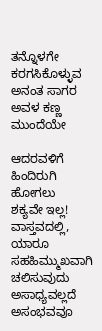ತನ್ನೊಳಗೇ ಕರಗಸಿಕೊಳ್ಳುವ ಅನಂತ ಸಾಗರ
ಅವಳ ಕಣ್ಣ ಮುಂದೆಯೇ

ಆದರವಳಿಗೆ ಹಿಂದಿರುಗಿ ಹೋಗಲು
ಶಕ್ಯವೇ ಇಲ್ಲ!
ವಾಸ್ತವದಲ್ಲಿ, ಯಾರೂ ಸಹಹಿಮ್ಮುಖವಾಗಿ
ಚಲಿಸುವುದು ಅಸಾಧ್ಯವಲ್ಲದೆ ಅಸಂಭವವೂ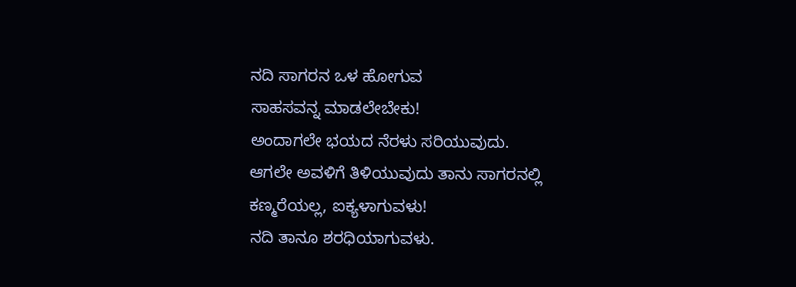ನದಿ ಸಾಗರನ ಒಳ ಹೋಗುವ
ಸಾಹಸವನ್ನ ಮಾಡಲೇಬೇಕು!
ಅಂದಾಗಲೇ ಭಯದ ನೆರಳು ಸರಿಯುವುದು.
ಆಗಲೇ ಅವಳಿಗೆ ತಿಳಿಯುವುದು ತಾನು ಸಾಗರನಲ್ಲಿ
ಕಣ್ಮರೆಯಲ್ಲ, ಐಕ್ಯಳಾಗುವಳು!
ನದಿ ತಾನೂ ಶರಧಿಯಾಗುವಳು.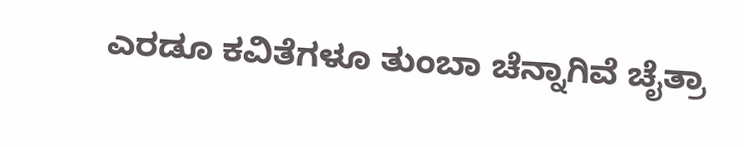ಎರಡೂ ಕವಿತೆಗಳೂ ತುಂಬಾ ಚೆನ್ನಾಗಿವೆ ಚೈತ್ರಾ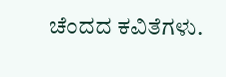ಚೆಂದದ ಕವಿತೆಗಳು.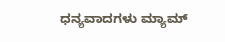ಧನ್ಯವಾದಗಳು ಮ್ಯಾಮ್